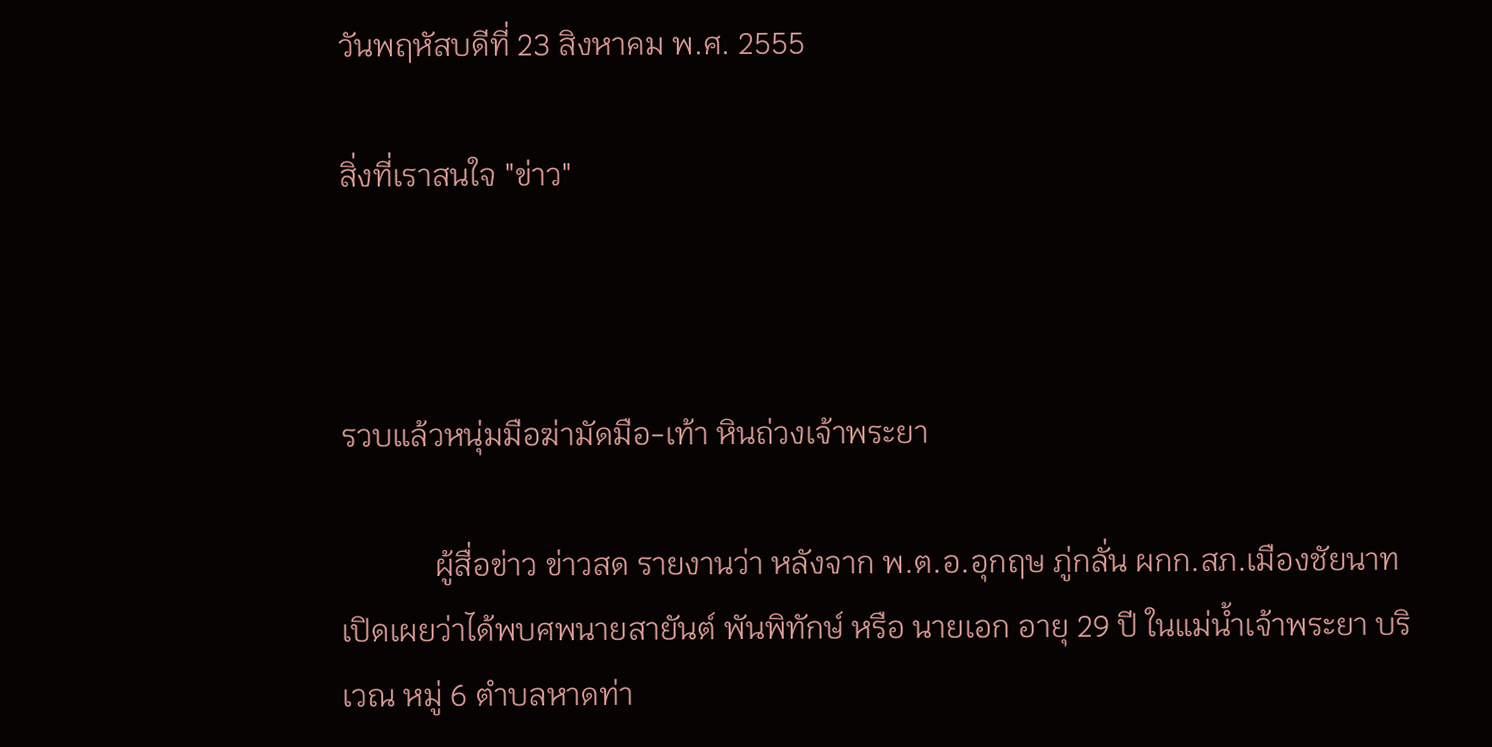วันพฤหัสบดีที่ 23 สิงหาคม พ.ศ. 2555

สิ่งที่เราสนใจ "ข่าว"



รวบแล้วหนุ่มมือฆ่ามัดมือ-เท้า หินถ่วงเจ้าพระยา

            ผู้สื่อข่าว ข่าวสด รายงานว่า หลังจาก พ.ต.อ.อุกฤษ ภู่กลั่น ผกก.สภ.เมืองชัยนาท เปิดเผยว่าได้พบศพนายสายันต์ พันพิทักษ์ หรือ นายเอก อายุ 29 ปี ในแม่น้ำเจ้าพระยา บริเวณ หมู่ 6 ตำบลหาดท่า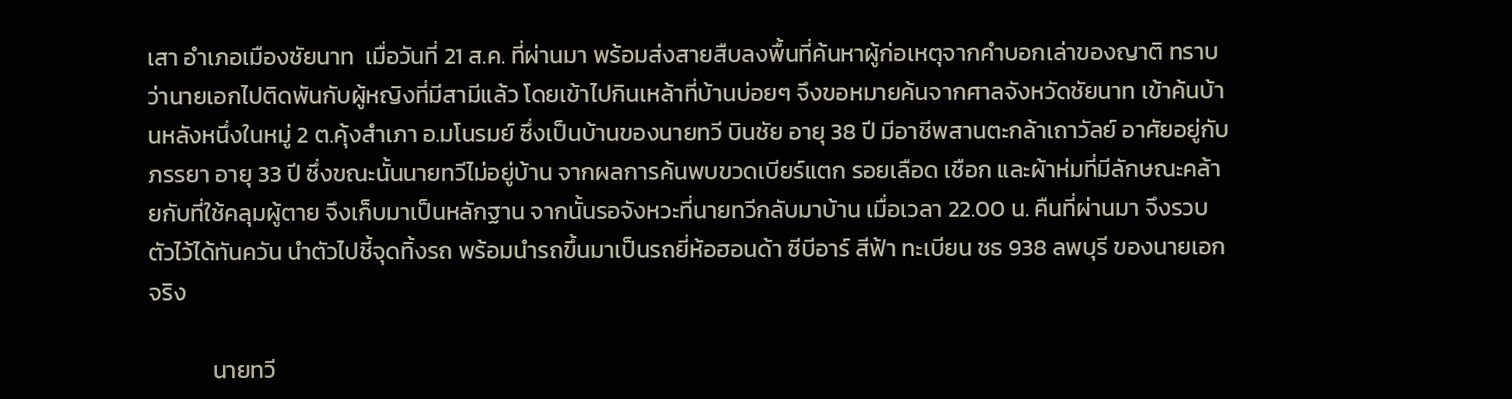เสา อำเภอเมืองชัยนาท  เมื่อวันที่ 21 ส.ค. ที่ผ่านมา พร้อมส่งสายสืบลงพื้นที่ค้นหาผู้ก่อเหตุจากคำบอกเล่าของญาติ ทราบว่านายเอกไปติดพันกับผู้หญิงที่มีสามีแล้ว โดยเข้าไปกินเหล้าที่บ้านบ่อยๆ จึงขอหมายค้นจากศาลจังหวัดชัยนาท เข้าค้นบ้านหลังหนึ่งในหมู่ 2 ต.คุ้งสำเภา อ.มโนรมย์ ซึ่งเป็นบ้านของนายทวี บินชัย อายุ 38 ปี มีอาชีพสานตะกล้าเถาวัลย์ อาศัยอยู่กับภรรยา อายุ 33 ปี ซึ่งขณะนั้นนายทวีไม่อยู่บ้าน จากผลการค้นพบขวดเบียร์แตก รอยเลือด เชือก และผ้าห่มที่มีลักษณะคล้ายกับที่ใช้คลุมผู้ตาย จึงเก็บมาเป็นหลักฐาน จากนั้นรอจังหวะที่นายทวีกลับมาบ้าน เมื่อเวลา 22.00 น. คืนที่ผ่านมา จึงรวบตัวไว้ได้ทันควัน นำตัวไปชี้จุดทิ้งรถ พร้อมนำรถขึ้นมาเป็นรถยี่ห้อฮอนด้า ซีบีอาร์ สีฟ้า ทะเบียน ชธ 938 ลพบุรี ของนายเอกจริง

            นายทวี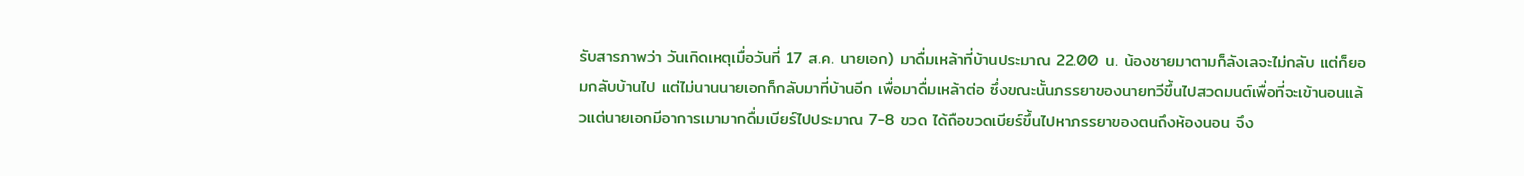รับสารภาพว่า วันเกิดเหตุเมื่อวันที่ 17 ส.ค. นายเอก) มาดื่มเหล้าที่บ้านประมาณ 22.00 น. น้องชายมาตามก็ลังเลจะไม่กลับ แต่ก็ยอมกลับบ้านไป แต่ไม่นานนายเอกก็กลับมาที่บ้านอีก เพื่อมาดื่มเหล้าต่อ ซึ่งขณะนั้นภรรยาของนายทวีขึ้นไปสวดมนต์เพื่อที่จะเข้านอนแล้วแต่นายเอกมีอาการเมามากดื่มเบียร์ไปประมาณ 7-8 ขวด ได้ถือขวดเบียร์ขึ้นไปหาภรรยาของตนถึงห้องนอน จึง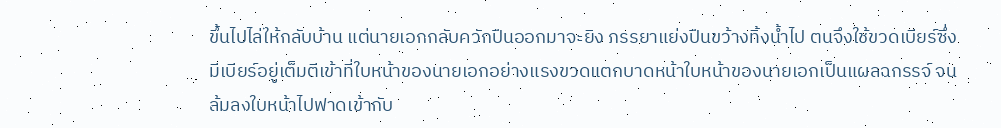ขึ้นไปไล่ให้กลับบ้าน แต่นายเอกกลับควักปืนออกมาจะยิง ภรรยาแย่งปืนขว้างทิ้งน้ำไป ตนจึงใช้ขวดเบียร์ซึ่งมีเบียร์อยู่เต็มตีเข้าที่ใบหน้าของนายเอกอย่างแรงขวดแตกบาดหน้าใบหน้าของนายเอกเป็นแผลฉกรรจ์ จนล้มลงใบหน้าไปฟาดเข้ากับ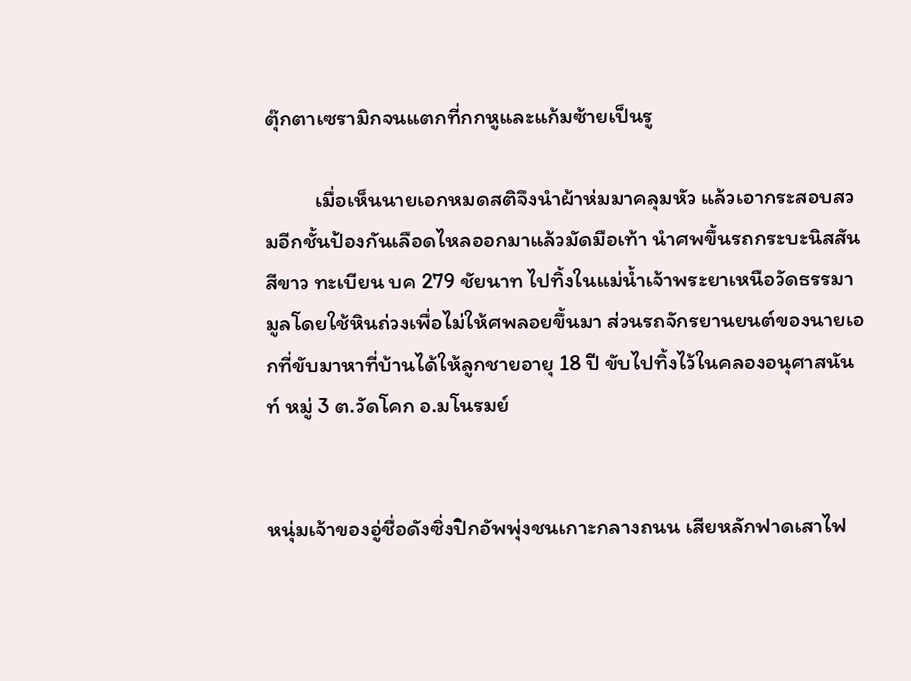ตุ๊กตาเซรามิกจนแตกที่กกหูและแก้มซ้ายเป็นรู

          เมื่อเห็นนายเอกหมดสติจึงนำผ้าห่มมาคลุมหัว แล้วเอากระสอบสวมอีกชั้นป้องกันเลือดไหลออกมาแล้วมัดมือเท้า นำศพขึ้นรถกระบะนิสสันสีขาว ทะเบียน บค 279 ชัยนาท ไปทิ้งในแม่น้ำเจ้าพระยาเหนือวัดธรรมามูลโดยใช้หินถ่วงเพื่อไม่ให้ศพลอยขึ้นมา ส่วนรถจักรยานยนต์ของนายเอกที่ขับมาหาที่บ้านได้ให้ลูกชายอายุ 18 ปี ขับไปทิ้งไว้ในคลองอนุศาสนันท์ หมู่ 3 ต.วัดโคก อ.มโนรมย์


หนุ่มเจ้าของอู่ชื่อดังซิ่งปิกอัพพุ่งชนเกาะกลางถนน เสียหลักฟาดเสาไฟ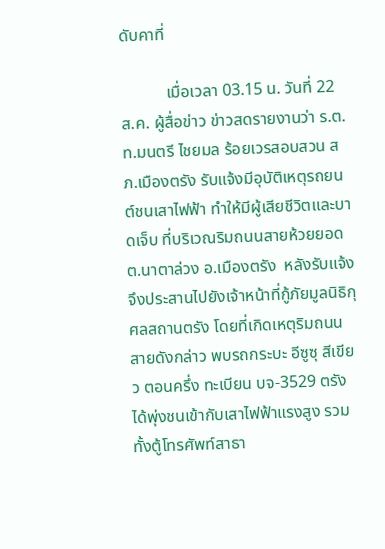ดับคาที่

           เมื่อเวลา 03.15 น. วันที่ 22 ส.ค. ผู้สื่อข่าว ข่าวสดรายงานว่า ร.ต.ท.มนตรี ไชยมล ร้อยเวรสอบสวน สภ.เมืองตรัง รับแจ้งมีอุบัติเหตุรถยนต์ชนเสาไฟฟ้า ทำให้มีผู้เสียชีวิตและบาดเจ็บ ที่บริเวณริมถนนสายห้วยยอด ต.นาตาล่วง อ.เมืองตรัง  หลังรับแจ้งจึงประสานไปยังเจ้าหน้าที่กู้ภัยมูลนิธิกุศลสถานตรัง โดยที่เกิดเหตุริมถนนสายดังกล่าว พบรถกระบะ อีซูซุ สีเขียว ตอนครึ่ง ทะเบียน บจ-3529 ตรัง ได้พุ่งชนเข้ากับเสาไฟฟ้าแรงสูง รวมทั้งตู้โทรศัพท์สาธา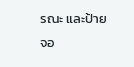รณะ และป้ายจอ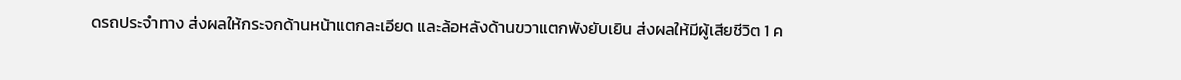ดรถประจำทาง ส่งผลให้กระจกด้านหน้าแตกละเอียด และล้อหลังด้านขวาแตกพังยับเยิน ส่งผลให้มีผู้เสียชีวิต 1 ค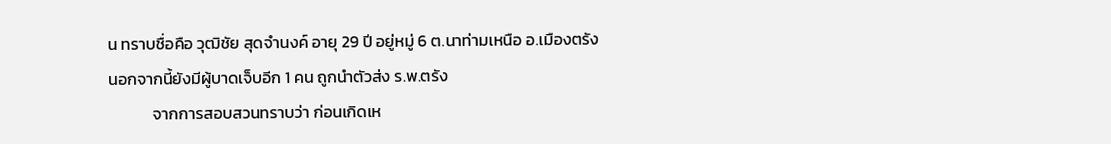น ทราบชื่อคือ วุฒิชัย สุดจำนงค์ อายุ 29 ปี อยู่หมู่ 6 ต.นาท่ามเหนือ อ.เมืองตรัง นอกจากนี้ยังมีผู้บาดเจ็บอีก 1 คน ถูกนำตัวส่ง ร.พ.ตรัง
            จากการสอบสวนทราบว่า ก่อนเกิดเห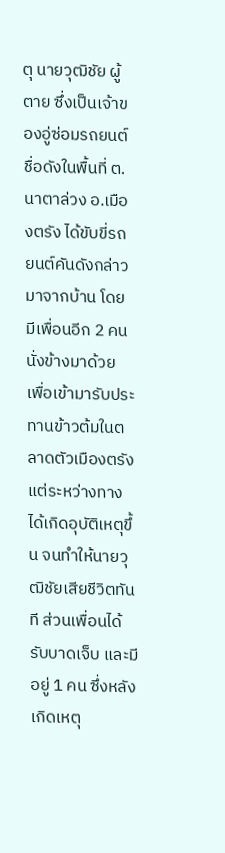ตุ นายวุฒิชัย ผู้ตาย ซึ่งเป็นเจ้าของอู่ซ่อมรถยนต์ชื่อดังในพื้นที่ ต.นาตาล่วง อ.เมืองตรัง ได้ขับขี่รถยนต์คันดังกล่าวมาจากบ้าน โดยมีเพื่อนอีก 2 คนนั่งข้างมาด้วย เพื่อเข้ามารับประทานข้าวต้มในตลาดตัวเมืองตรัง แต่ระหว่างทางได้เกิดอุบัติเหตุขึ้น จนทำให้นายวุฒิชัยเสียชีวิตทันที ส่วนเพื่อนได้รับบาดเจ็บ และมีอยู่ 1 คน ซึ่งหลังเกิดเหตุ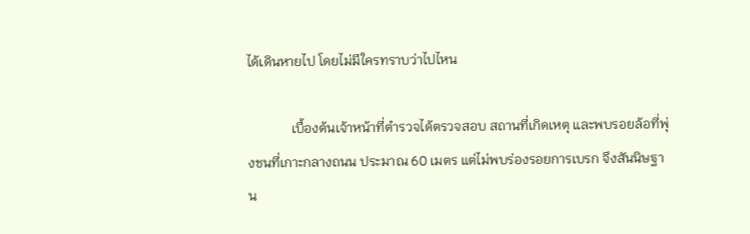ได้เดินหายไป โดยไม่มีใครทราบว่าไปไหน

             เบื้องต้นเจ้าหน้าที่ตำรวจได้ตรวจสอบ สถานที่เกิดเหตุ และพบรอยล้อที่พุ่งชนที่เกาะกลางถนน ประมาณ 60 เมตร แต่ไม่พบร่องรอยการเบรก จึงสันนิษฐาน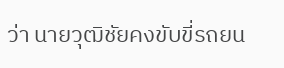ว่า นายวุฒิชัยคงขับขี่รถยน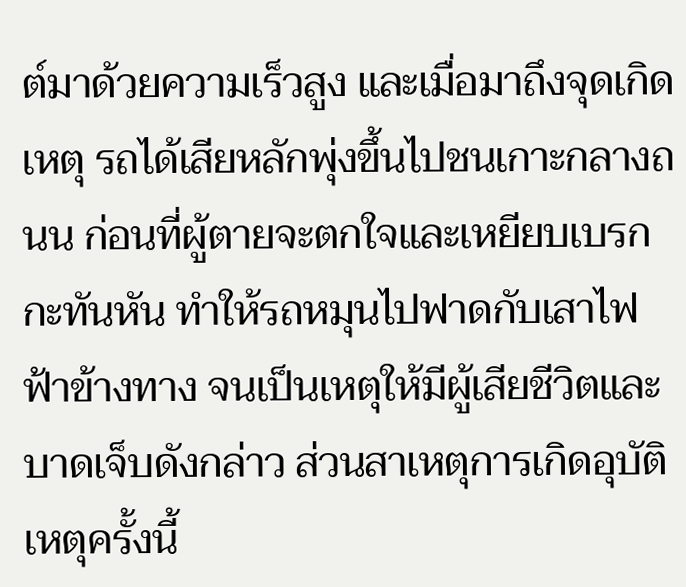ต์มาด้วยความเร็วสูง และเมื่อมาถึงจุดเกิดเหตุ รถได้เสียหลักพุ่งขึ้นไปชนเกาะกลางถนน ก่อนที่ผู้ตายจะตกใจและเหยียบเบรกกะทันหัน ทำให้รถหมุนไปฟาดกับเสาไฟฟ้าข้างทาง จนเป็นเหตุให้มีผู้เสียชีวิตและบาดเจ็บดังกล่าว ส่วนสาเหตุการเกิดอุบัติเหตุครั้งนี้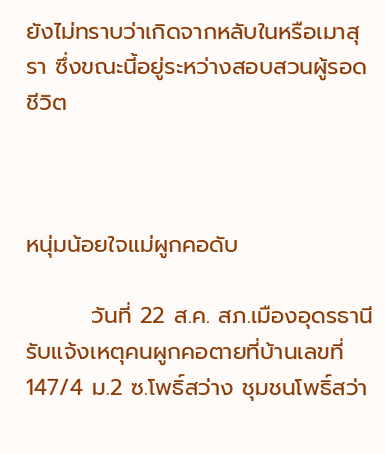ยังไม่ทราบว่าเกิดจากหลับในหรือเมาสุรา ซึ่งขณะนี้อยู่ระหว่างสอบสวนผู้รอดชีวิต



หนุ่มน้อยใจแม่ผูกคอดับ

        วันที่ 22 ส.ค. สภ.เมืองอุดรธานี รับแจ้งเหตุคนผูกคอตายที่บ้านเลขที่ 147/4 ม.2 ซ.โพธิ์สว่าง ชุมชนโพธิ์สว่า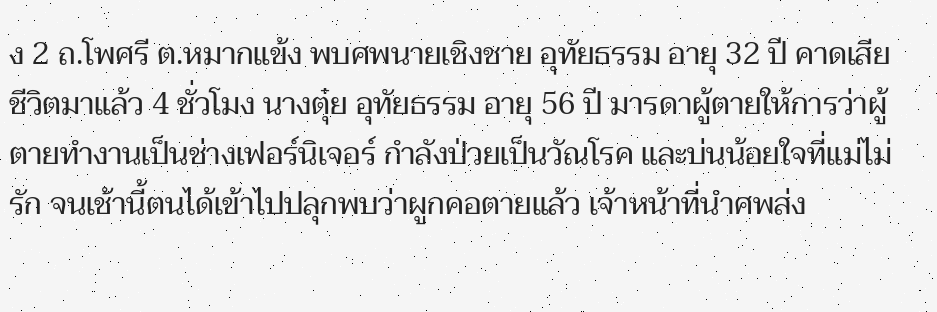ง 2 ถ.โพศรี ต.หมากแข้ง พบศพนายเชิงชาย อุทัยธรรม อายุ 32 ปี คาดเสียชีวิตมาแล้ว 4 ชั่วโมง นางตุ๋ย อุทัยธรรม อายุ 56 ปี มารดาผู้ตายให้การว่าผู้ตายทำงานเป็นช่างเฟอร์นิเจอร์ กำลังป่วยเป็นวัณโรค และบ่นน้อยใจที่แม่ไม่รัก จนเช้านี้ตนได้เข้าไปปลุกพบว่าผูกคอตายแล้ว เจ้าหน้าที่นำศพส่ง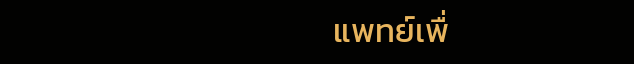แพทย์เพื่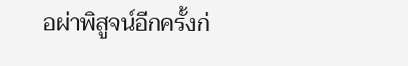อผ่าพิสูจน์อีกครั้งก่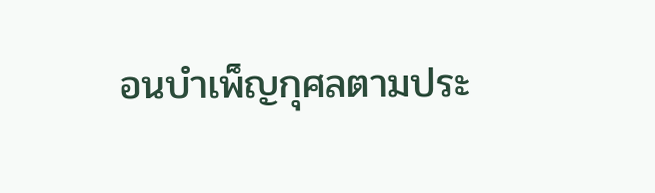อนบำเพ็ญกุศลตามประ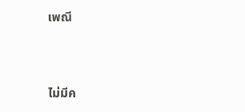เพณี



ไม่มีค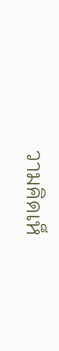วามคิดเห็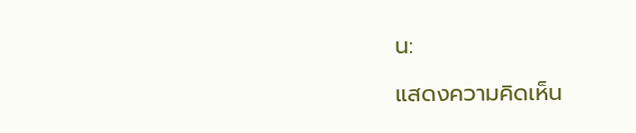น:

แสดงความคิดเห็น